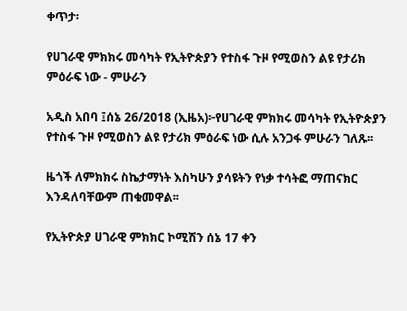ቀጥታ፡

የሀገራዊ ምክክሩ መሳካት የኢትዮጵያን የተስፋ ጉዞ የሚወስን ልዩ የታሪክ ምዕራፍ ነው - ምሁራን

አዲስ አበባ ፤ሰኔ 26/2018 (ኢዜአ)፦የሀገራዊ ምክክሩ መሳካት የኢትዮጵያን የተስፋ ጉዞ የሚወስን ልዩ የታሪክ ምዕራፍ ነው ሲሉ አንጋፋ ምሁራን ገለጹ፡፡

ዜጎች ለምክክሩ ስኬታማነት እስካሁን ያሳዩትን የነቃ ተሳትፎ ማጠናክር እንዳለባቸውም ጠቁመዋል፡፡

የኢትዮጵያ ሀገራዊ ምክክር ኮሚሽን ሰኔ 17 ቀን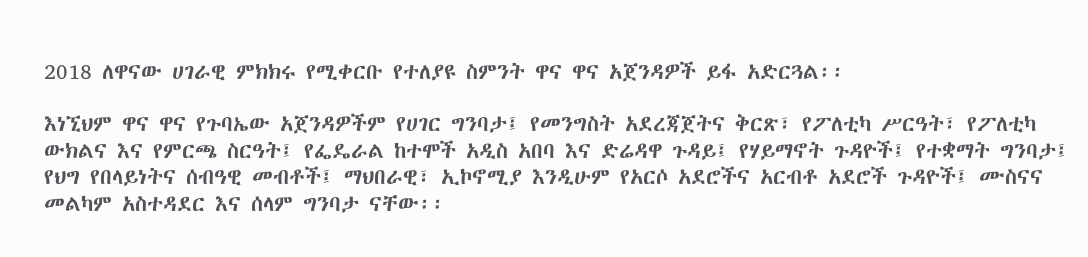2018 ለዋናው ሀገራዊ ምክክሩ የሚቀርቡ የተለያዩ ስምንት ዋና ዋና አጀንዳዎች ይፋ አድርጓል፡፡

እነኚህም ዋና ዋና የጉባኤው አጀንዳዎችም የሀገር ግንባታ፤ የመንግስት አደረጃጀትና ቅርጽ፣ የፖለቲካ ሥርዓት፣ የፖለቲካ ውክልና እና የምርጫ ስርዓት፤ የፌዴራል ከተሞች አዲስ አበባ እና ድሬዳዋ ጉዳይ፤ የሃይማኖት ጉዳዮች፤ የተቋማት ግንባታ፤ የህግ የበላይነትና ሰብዓዊ መብቶች፤ ማህበራዊ፣ ኢኮኖሚያ እንዲሁም የአርሶ አደሮችና አርብቶ አደሮች ጉዳዮች፤ ሙስናና መልካም አስተዳደር እና ሰላም ግንባታ ናቸው፡፡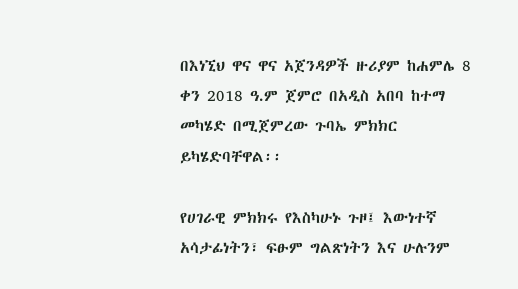በእነኚህ ዋና ዋና አጀንዳዎች ዙሪያም ከሐምሌ 8 ቀን 2018 ዓ.ም ጀምሮ በአዲስ አበባ ከተማ መካሄድ በሚጀምረው ጉባኤ ምክክር ይካሄድባቸዋል፡፡

የሀገራዊ ምክክሩ የእስካሁኑ ጉዞ፤ እውነተኛ አሳታፊነትን፣ ፍፁም ግልጽነትን እና ሁሉንም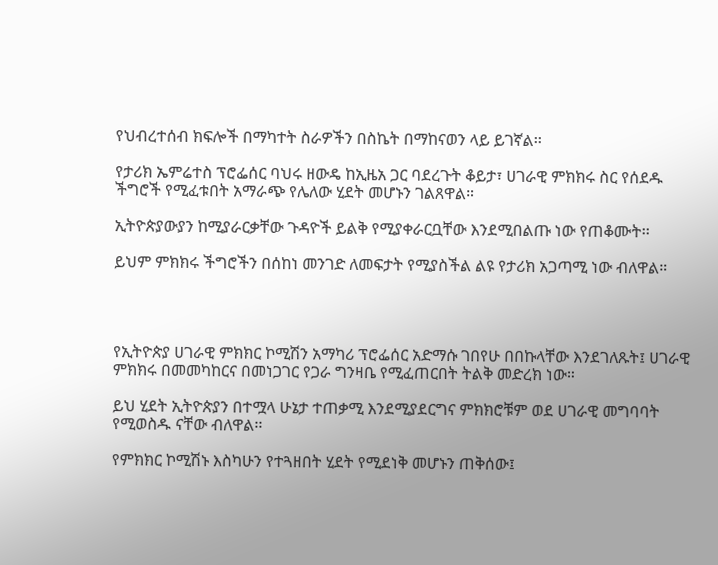የህብረተሰብ ክፍሎች በማካተት ስራዎችን በስኬት በማከናወን ላይ ይገኛል፡፡

የታሪክ ኤምሬተስ ፕሮፌሰር ባህሩ ዘውዴ ከኢዜአ ጋር ባደረጉት ቆይታ፣ ሀገራዊ ምክክሩ ስር የሰደዱ ችግሮች የሚፈቱበት አማራጭ የሌለው ሂደት መሆኑን ገልጸዋል።

ኢትዮጵያውያን ከሚያራርቃቸው ጉዳዮች ይልቅ የሚያቀራርቧቸው እንደሚበልጡ ነው የጠቆሙት፡፡

ይህም ምክክሩ ችግሮችን በሰከነ መንገድ ለመፍታት የሚያስችል ልዩ የታሪክ አጋጣሚ ነው ብለዋል።




የኢትዮጵያ ሀገራዊ ምክክር ኮሚሽን አማካሪ ፕሮፌሰር አድማሱ ገበየሁ በበኩላቸው እንደገለጹት፤ ሀገራዊ ምክክሩ በመመካከርና በመነጋገር የጋራ ግንዛቤ የሚፈጠርበት ትልቅ መድረክ ነው።

ይህ ሂደት ኢትዮጵያን በተሟላ ሁኔታ ተጠቃሚ እንደሚያደርግና ምክክሮቹም ወደ ሀገራዊ መግባባት የሚወስዱ ናቸው ብለዋል፡፡

የምክክር ኮሚሽኑ እስካሁን የተጓዘበት ሂደት የሚደነቅ መሆኑን ጠቅሰው፤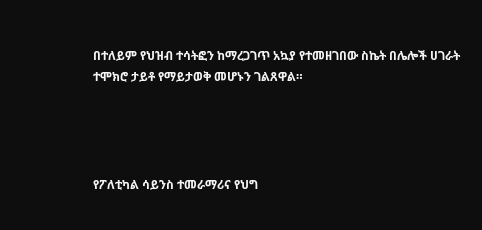በተለይም የህዝብ ተሳትፎን ከማረጋገጥ አኳያ የተመዘገበው ስኬት በሌሎች ሀገራት ተሞክሮ ታይቶ የማይታወቅ መሆኑን ገልጸዋል።




የፖለቲካል ሳይንስ ተመራማሪና የህግ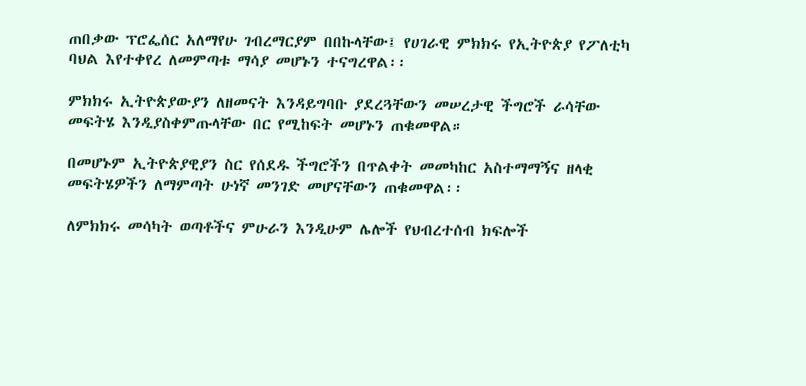ጠበቃው ፕሮፌሰር አለማየሁ ገብረማርያም በበኩላቸው፤ የሀገራዊ ምክክሩ የኢትዮጵያ የፖለቲካ ባህል እየተቀየረ ለመምጣቱ ማሳያ መሆኑን ተናግረዋል፡፡

ምክክሩ ኢትዮጵያውያን ለዘመናት እንዳይግባቡ ያደረጓቸውን መሠረታዊ ችግሮች ራሳቸው መፍትሄ እንዲያስቀምጡላቸው በር የሚከፍት መሆኑን ጠቁመዋል።

በመሆኑም ኢትዮጵያዊያን ስር የሰደዱ ችግሮችን በጥልቀት መመካከር አስተማማኝና ዘላቂ መፍትሄዎችን ለማምጣት ሁነኛ መንገድ መሆናቸውን ጠቁመዋል፡፡

ለምክክሩ መሳካት ወጣቶችና ምሁራን እንዲሁም ሌሎች የህብረተሰብ ክፍሎች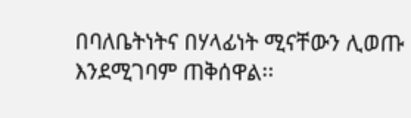በባለቤትነትና በሃላፊነት ሚናቸውን ሊወጡ እንደሚገባም ጠቅሰዋል፡፡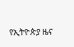የኢትዮጵያ ዜና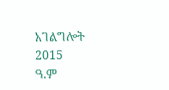አገልግሎት
2015
ዓ.ም